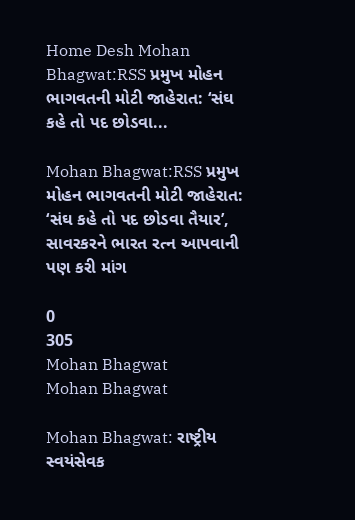Home Desh Mohan Bhagwat:RSS પ્રમુખ મોહન ભાગવતની મોટી જાહેરાત: ‘સંઘ કહે તો પદ છોડવા...

Mohan Bhagwat:RSS પ્રમુખ મોહન ભાગવતની મોટી જાહેરાત: ‘સંઘ કહે તો પદ છોડવા તૈયાર’, સાવરકરને ભારત રત્ન આપવાની પણ કરી માંગ

0
305
Mohan Bhagwat
Mohan Bhagwat

Mohan Bhagwat: રાષ્ટ્રીય સ્વયંસેવક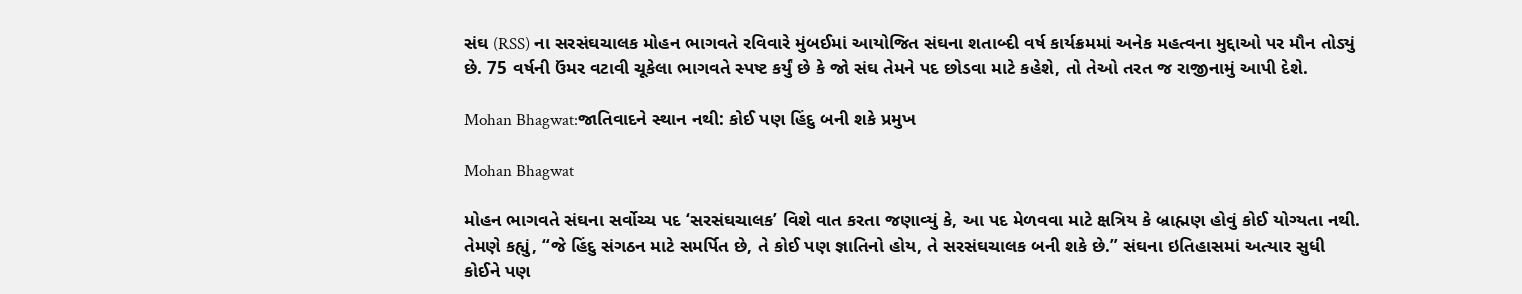સંઘ (RSS) ના સરસંઘચાલક મોહન ભાગવતે રવિવારે મુંબઈમાં આયોજિત સંઘના શતાબ્દી વર્ષ કાર્યક્રમમાં અનેક મહત્વના મુદ્દાઓ પર મૌન તોડ્યું છે. 75 વર્ષની ઉંમર વટાવી ચૂકેલા ભાગવતે સ્પષ્ટ કર્યું છે કે જો સંઘ તેમને પદ છોડવા માટે કહેશે, તો તેઓ તરત જ રાજીનામું આપી દેશે.

Mohan Bhagwat:જાતિવાદને સ્થાન નથી: કોઈ પણ હિંદુ બની શકે પ્રમુખ

Mohan Bhagwat

મોહન ભાગવતે સંઘના સર્વોચ્ચ પદ ‘સરસંઘચાલક’ વિશે વાત કરતા જણાવ્યું કે, આ પદ મેળવવા માટે ક્ષત્રિય કે બ્રાહ્મણ હોવું કોઈ યોગ્યતા નથી. તેમણે કહ્યું, “જે હિંદુ સંગઠન માટે સમર્પિત છે, તે કોઈ પણ જ્ઞાતિનો હોય, તે સરસંઘચાલક બની શકે છે.” સંઘના ઇતિહાસમાં અત્યાર સુધી કોઈને પણ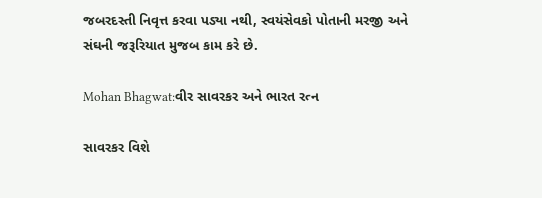જબરદસ્તી નિવૃત્ત કરવા પડ્યા નથી, સ્વયંસેવકો પોતાની મરજી અને સંઘની જરૂરિયાત મુજબ કામ કરે છે.

Mohan Bhagwat:વીર સાવરકર અને ભારત રત્ન

સાવરકર વિશે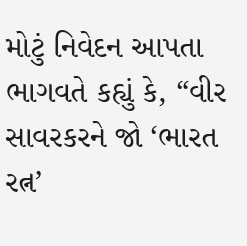મોટું નિવેદન આપતા ભાગવતે કહ્યું કે, “વીર સાવરકરને જો ‘ભારત રત્ન’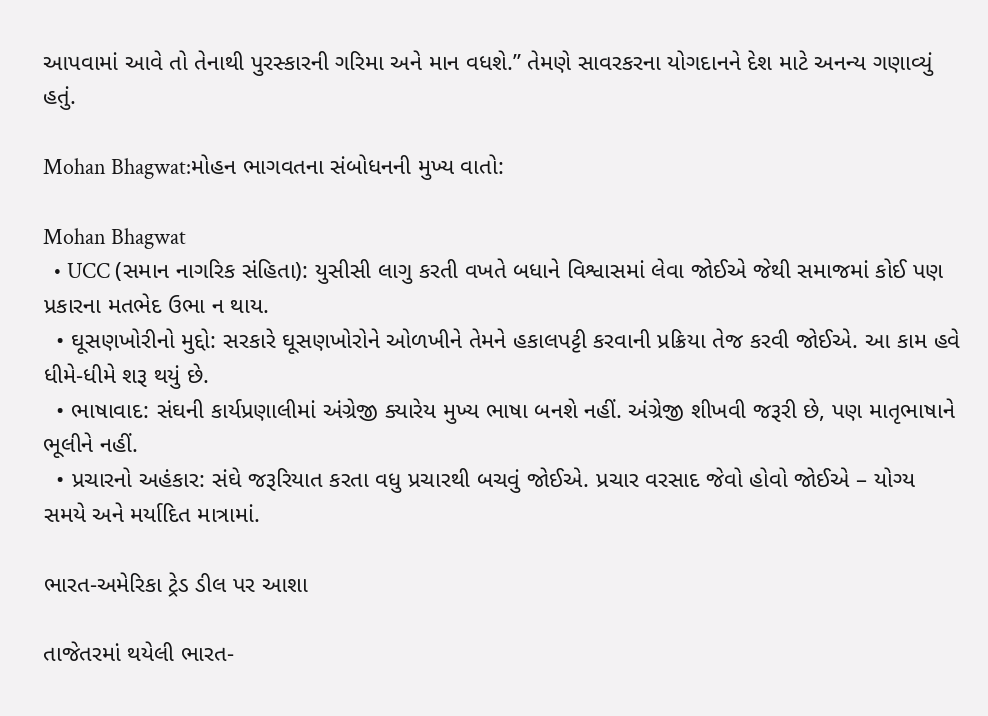આપવામાં આવે તો તેનાથી પુરસ્કારની ગરિમા અને માન વધશે.” તેમણે સાવરકરના યોગદાનને દેશ માટે અનન્ય ગણાવ્યું હતું.

Mohan Bhagwat:મોહન ભાગવતના સંબોધનની મુખ્ય વાતો:

Mohan Bhagwat
  • UCC (સમાન નાગરિક સંહિતા): યુસીસી લાગુ કરતી વખતે બધાને વિશ્વાસમાં લેવા જોઈએ જેથી સમાજમાં કોઈ પણ પ્રકારના મતભેદ ઉભા ન થાય.
  • ઘૂસણખોરીનો મુદ્દો: સરકારે ઘૂસણખોરોને ઓળખીને તેમને હકાલપટ્ટી કરવાની પ્રક્રિયા તેજ કરવી જોઈએ. આ કામ હવે ધીમે-ધીમે શરૂ થયું છે.
  • ભાષાવાદ: સંઘની કાર્યપ્રણાલીમાં અંગ્રેજી ક્યારેય મુખ્ય ભાષા બનશે નહીં. અંગ્રેજી શીખવી જરૂરી છે, પણ માતૃભાષાને ભૂલીને નહીં.
  • પ્રચારનો અહંકાર: સંઘે જરૂરિયાત કરતા વધુ પ્રચારથી બચવું જોઈએ. પ્રચાર વરસાદ જેવો હોવો જોઈએ – યોગ્ય સમયે અને મર્યાદિત માત્રામાં.

ભારત-અમેરિકા ટ્રેડ ડીલ પર આશા

તાજેતરમાં થયેલી ભારત-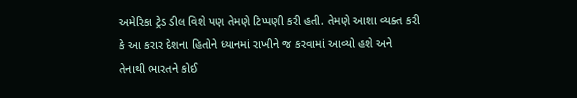અમેરિકા ટ્રેડ ડીલ વિશે પણ તેમણે ટિપ્પણી કરી હતી. તેમણે આશા વ્યક્ત કરી કે આ કરાર દેશના હિતોને ધ્યાનમાં રાખીને જ કરવામાં આવ્યો હશે અને તેનાથી ભારતને કોઈ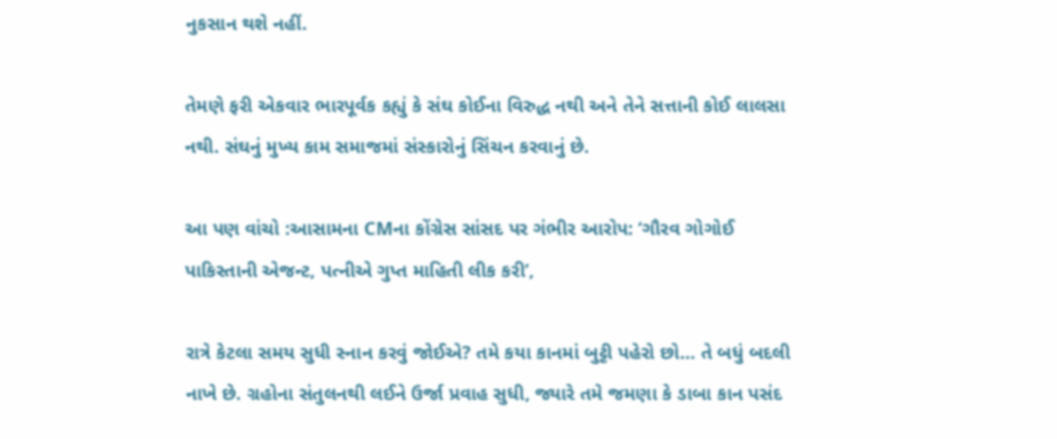નુકસાન થશે નહીં.

તેમણે ફરી એકવાર ભારપૂર્વક કહ્યું કે સંઘ કોઈના વિરુદ્ધ નથી અને તેને સત્તાની કોઈ લાલસા નથી. સંઘનું મુખ્ય કામ સમાજમાં સંસ્કારોનું સિંચન કરવાનું છે.

આ પણ વાંચો :આસામના CMના કોંગ્રેસ સાંસદ પર ગંભીર આરોપ: ‘ગૌરવ ગોગોઈ પાકિસ્તાની એજન્ટ, પત્નીએ ગુપ્ત માહિતી લીક કરી’,

રાત્રે કેટલા સમય સુધી સ્નાન કરવું જોઈએ? તમે કયા કાનમાં બુટ્ટી પહેરો છો… તે બધું બદલી નાખે છે. ગ્રહોના સંતુલનથી લઈને ઉર્જા પ્રવાહ સુધી, જ્યારે તમે જમણા કે ડાબા કાન પસંદ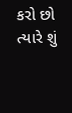કરો છો ત્યારે શું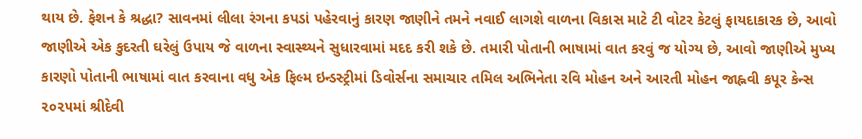થાય છે. ફેશન કે શ્રદ્ધા? સાવનમાં લીલા રંગના કપડાં પહેરવાનું કારણ જાણીને તમને નવાઈ લાગશે વાળના વિકાસ માટે ટી વોટર કેટલું ફાયદાકારક છે, આવો જાણીએ એક કુદરતી ઘરેલું ઉપાય જે વાળના સ્વાસ્થ્યને સુધારવામાં મદદ કરી શકે છે. તમારી પોતાની ભાષામાં વાત કરવું જ યોગ્ય છે, આવો જાણીએ મુખ્ય કારણો પોતાની ભાષામાં વાત કરવાના વધુ એક ફિલ્મ ઇન્ડસ્ટ્રીમાં ડિવોર્સના સમાચાર તમિલ અભિનેતા રવિ મોહન અને આરતી મોહન જાહ્નવી કપૂર કેન્સ ૨૦૨૫માં શ્રીદેવી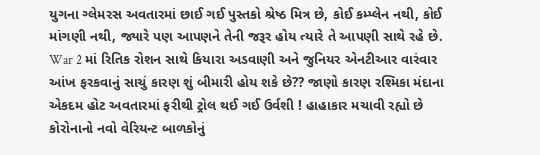યુગના ગ્લેમરસ અવતારમાં છાઈ ગઈ પુસ્તકો શ્રેષ્ઠ મિત્ર છે, કોઈ કમ્પ્લેન નથી, કોઈ માંગણી નથી, જ્યારે પણ આપણને તેની જરૂર હોય ત્યારે તે આપણી સાથે રહે છે. War 2 માં રિતિક રોશન સાથે કિયારા અડવાણી અને જુનિયર એનટીઆર વારંવાર આંખ ફરકવાનું સાચું કારણ શું બીમારી હોય શકે છે?? જાણો કારણ રશ્મિકા મંદાના એકદમ હોટ અવતારમાં ફરીથી ટ્રોલ થઈ ગઈ ઉર્વશી ! હાહાકાર મચાવી રહ્યો છે કોરોનાનો નવો વેરિયન્ટ બાળકોનું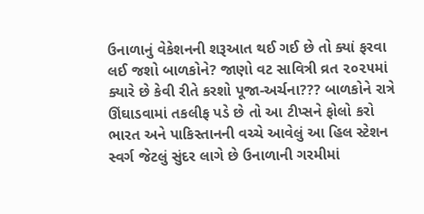ઉનાળાનું વેકેશનની શરૂઆત થઈ ગઈ છે તો ક્યાં ફરવા લઈ જશો બાળકોને? જાણો વટ સાવિત્રી વ્રત ૨૦૨૫માં ક્યારે છે કેવી રીતે કરશો પૂજા-અર્ચના??? બાળકોને રાત્રે ઊંઘાડવામાં તકલીફ પડે છે તો આ ટીપ્સને ફોલો કરો ભારત અને પાકિસ્તાનની વચ્ચે આવેલું આ હિલ સ્ટેશન સ્વર્ગ જેટલું સુંદર લાગે છે ઉનાળાની ગરમીમાં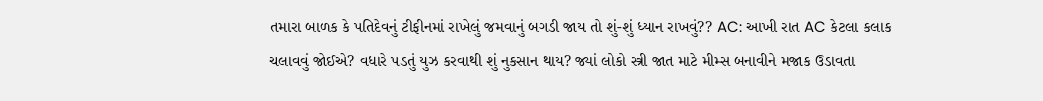તમારા બાળક કે પતિદેવનું ટીફીનમાં રાખેલું જમવાનું બગડી જાય તો શું-શું ધ્યાન રાખવું?? AC: આખી રાત AC કેટલા કલાક ચલાવવું જોઈએ? વધારે પડતું યુઝ કરવાથી શું નુકસાન થાય? જ્યાં લોકો સ્ત્રી જાત માટે મીમ્સ બનાવીને મજાક ઉડાવતા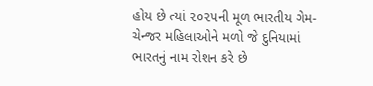હોય છે ત્યાં ૨૦૨૫ની મૂળ ભારતીય ગેમ-ચેન્જર મહિલાઓને મળો જે દુનિયામાં ભારતનું નામ રોશન કરે છે